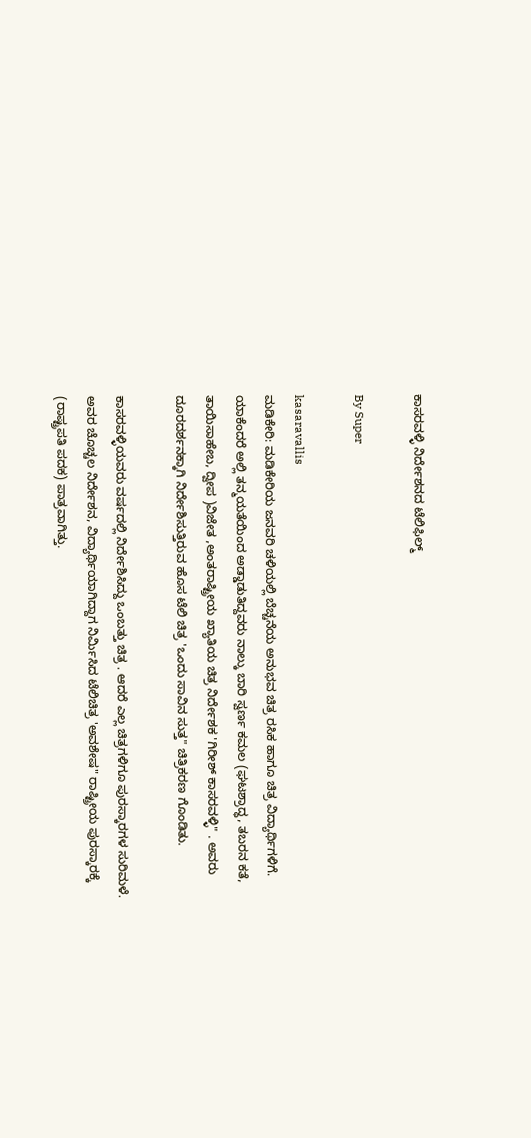ಕಾಸರವಳ್ಳಿ ನಿರ್ದೇಶನದ ಟೆಲಿಫಿಲ್ಮ್‌

By Super

kasaravallis
ಮಡಿಕೇರಿ: ಮಡಿಕೇರಿಯ ಜನವರಿ ಚಳಿಯಲ್ಲಿ ಬೆಚ್ಚನೆಯ ಅನುಭವ ಚಿತ್ರ ರಸಿಕ ಹಾಗೂ ಚಿತ್ರ ವಿದ್ಯಾರ್ಥಿಗಳಿಗೆ. ಯಾಕೆಂದರೆ ಅಲ್ಲಿ ತನ್ಮಯತೆಯಿಂದ ಅಡ್ಡಾಡುತಿದ್ದವರು ನಾಲ್ಕು ಬಾರಿ ಸ್ವರ್ಣ ಕಮಲ (ಘಟಶ್ರಾದ್ಧ, ತಬರನ ಕತೆ, ತಾಯಿಸಾಹೇಬ, ದ್ವೀಪ )ವಿಜೇತ ,ಅಂತರಾಷ್ಟ್ರೀಯ ಖ್ಯಾತಿಯ ಚಿತ್ರ ನಿರ್ದೇಶಕ 'ಗಿರೀಶ್‌ ಕಾಸರವಳ್ಳಿ" . ಅವರು ದೂರದರ್ಶನಕ್ಕಾಗಿ ನಿರ್ದೇಶಿಸುತ್ತಿರುವ ಹೊಸ ಟೆಲಿ ಚಿತ್ರ 'ಒಂದು ಸಾವಿನ ಸುತ್ತ" ಚಿತ್ರಿಕರಣ ಗೊಂಡಿತು.

ಕಾಸರವಳ್ಳಿಯವರು ವರ್ಷದಲ್ಲಿ ನಿರ್ದೇಶಿಸಿದ್ದು ಒಂಬತ್ತು ಚಿತ್ರ . ಆದರೆ ಎಲ್ಲ ಚಿತ್ರಗಳಿಗೂ ಪುರಸ್ಕಾರಗಳ ಸುರಿಮಳೆ. ಅವರ ಚೊಚ್ಚಲ ನಿರ್ದೇಶನ, ವಿದ್ಯಾರ್ಥಿಯಾಗಿದ್ದಾಗ ನಿರ್ಮಿಸಿದ ಟೆಲಿಚಿತ್ರ 'ಅವಶೇಷ" ರಾಷ್ಟ್ರೀಯ ಪುರಸ್ಕಾರಕ್ಕೆ (ರಾಷ್ಟ್ರಪತಿ ಪದಕ) ಪಾತ್ರವಾಗಿತ್ತು.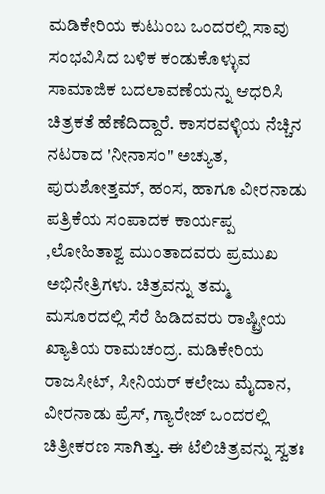ಮಡಿಕೇರಿಯ ಕುಟುಂಬ ಒಂದರಲ್ಲಿ ಸಾವು ಸಂಭವಿಸಿದ ಬಳಿಕ ಕಂಡುಕೊಳ್ಳುವ ಸಾಮಾಜಿಕ ಬದಲಾವಣೆಯನ್ನು ಆಧರಿಸಿ ಚಿತ್ರಕತೆ ಹೆಣೆದಿದ್ದಾರೆ. ಕಾಸರವಳ್ಳಿಯ ನೆಚ್ಚಿನ ನಟರಾದ 'ನೀನಾಸಂ" ಅಚ್ಯುತ, ಪುರುಶೋತ್ತಮ್‌, ಹಂಸ, ಹಾಗೂ ವೀರನಾಡು ಪತ್ರಿಕೆಯ ಸಂಪಾದಕ ಕಾರ್ಯಪ್ಪ ,ಲೋಹಿತಾಶ್ವ ಮುಂತಾದವರು ಪ್ರಮುಖ ಅಭಿನೇತ್ರಿಗಳು. ಚಿತ್ರವನ್ನು ತಮ್ಮ ಮಸೂರದಲ್ಲಿ ಸೆರೆ ಹಿಡಿದವರು ರಾಷ್ಟ್ರೀಯ ಖ್ಯಾತಿಯ ರಾಮಚಂದ್ರ. ಮಡಿಕೇರಿಯ ರಾಜಸೀಟ್‌, ಸೀನಿಯರ್‌ ಕಲೇಜು ಮೈದಾನ, ವೀರನಾಡು ಪ್ರೆಸ್‌, ಗ್ಯಾರೇಜ್‌ ಒಂದರಲ್ಲಿ ಚಿತ್ರೀಕರಣ ಸಾಗಿತ್ತು. ಈ ಟೆಲಿಚಿತ್ರವನ್ನು ಸ್ವತಃ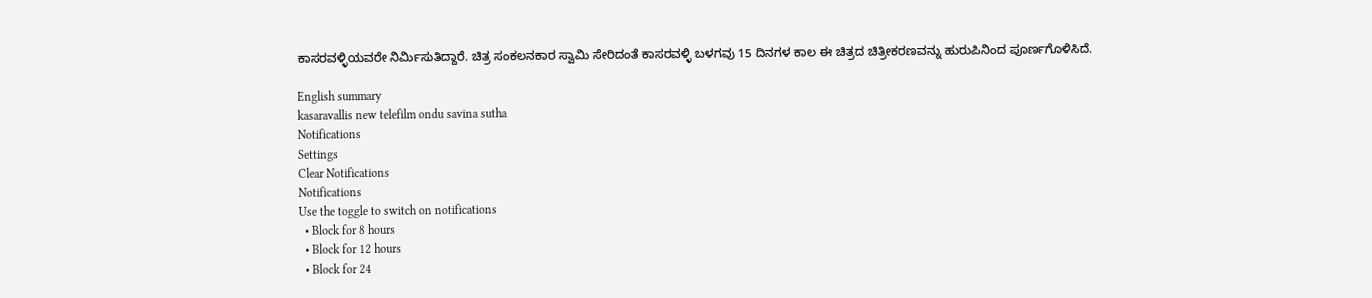ಕಾಸರವಳ್ಳಿಯವರೇ ನಿರ್ಮಿಸುತಿದ್ದಾರೆ. ಚಿತ್ರ ಸಂಕಲನಕಾರ ಸ್ವಾಮಿ ಸೇರಿದಂತೆ ಕಾಸರವಳ್ಳಿ ಬಳಗವು 15 ದಿನಗಳ ಕಾಲ ಈ ಚಿತ್ರದ ಚಿತ್ರೀಕರಣವನ್ನು ಹುರುಪಿನಿಂದ ಪೂರ್ಣಗೊಳಿಸಿದೆ.

English summary
kasaravallis new telefilm ondu savina sutha
Notifications
Settings
Clear Notifications
Notifications
Use the toggle to switch on notifications
  • Block for 8 hours
  • Block for 12 hours
  • Block for 24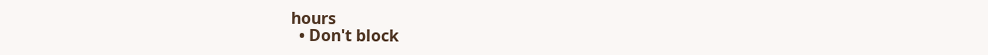hours
  • Don't block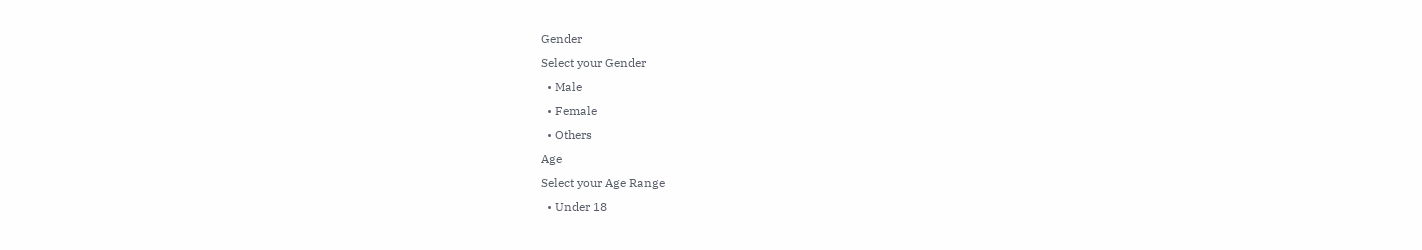Gender
Select your Gender
  • Male
  • Female
  • Others
Age
Select your Age Range
  • Under 18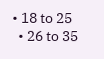• 18 to 25
  • 26 to 35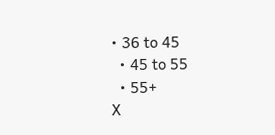• 36 to 45
  • 45 to 55
  • 55+
X